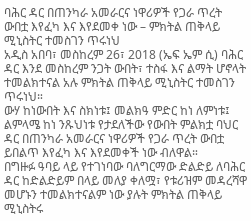ባሕር ዳር በጠንካራ አመራርና ነዋሪዎች የጋራ ጥረት ውበቷ እየፈካ እና እየደመቀ ነው – ምክትል ጠቅላይ ሚኒስትር ተመስገን ጥሩነህ
አዲስ አበባ፣ መስከረም 26፣ 2018 (ኤፍ ኤም ሲ) ባሕር ዳር እንደ መስከረም ንጋት ውበት፣ ተስፋ እና ልማት ሆኖላት ተመልክተናል አሉ ምክትል ጠቅላይ ሚኒስትር ተመስገን ጥሩነህ።
ውሃ ከነውበት እና ስክነቱ፤ መልክዓ ምድር ከነ ለምነቱ፤ ልምላሜ ከነ ንጹህነቱ የታደለችው የውበት ምልክቷ ባህር ዳር በጠንካራ አመራርና ነዋሪዎች የጋራ ጥረት ውበቷ ይበልጥ እየፈካ እና እየደመቀች ነው ብለዋል።
በግዙፉ ዓባይ ላይ የተገነባው ባለግርማው ድልድይ ለባሕር ዳር ከድልድይም በላይ መለያ ቀለሟ፣ የቱሪዝም መዳረሻዋ መሆኑን ተመልክተናልም ነው ያሉት ምክትል ጠቅላይ ሚኒስትሩ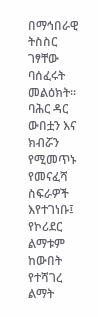በማኅበራዊ ትስስር ገፃቸው ባሰፈሩት መልዕክት።
ባሕር ዳር ውበቷን እና ክብሯን የሚመጥኑ የመናፈሻ ስፍራዎች እየተገነቡ፤ የኮሪደር ልማቱም ከውበት የተሻገረ ልማት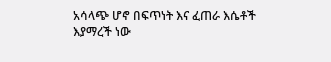አሳላጭ ሆኖ በፍጥነት እና ፈጠራ እሴቶች እያማረች ነው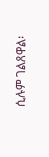ሲሉም ገልጸዋል፡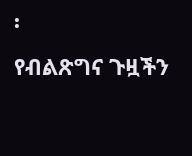፡
የብልጽግና ጉዟችን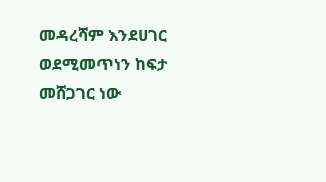መዳረሻም እንደሀገር ወደሚመጥነን ከፍታ መሸጋገር ነው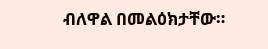ብለዋል በመልዕክታቸው።